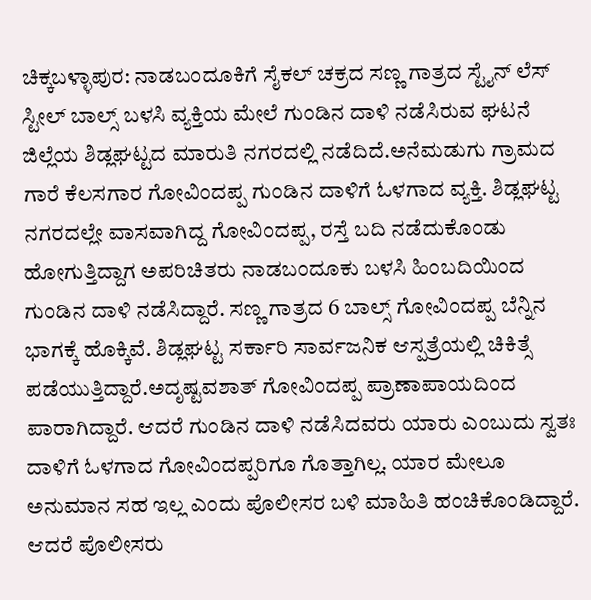ಚಿಕ್ಕಬಳ್ಳಾಪುರ: ನಾಡಬಂದೂಕಿಗೆ ಸೈಕಲ್ ಚಕ್ರದ ಸಣ್ಣ ಗಾತ್ರದ ಸ್ಟೈನ್ ಲೆಸ್ ಸ್ಟೀಲ್ ಬಾಲ್ಸ್ ಬಳಸಿ ವ್ಯಕ್ತಿಯ ಮೇಲೆ ಗುಂಡಿನ ದಾಳಿ ನಡೆಸಿರುವ ಘಟನೆ ಜಿಲ್ಲೆಯ ಶಿಡ್ಲಘಟ್ಟದ ಮಾರುತಿ ನಗರದಲ್ಲಿ ನಡೆದಿದೆ.ಅನೆಮಡುಗು ಗ್ರಾಮದ ಗಾರೆ ಕೆಲಸಗಾರ ಗೋವಿಂದಪ್ಪ ಗುಂಡಿನ ದಾಳಿಗೆ ಓಳಗಾದ ವ್ಯಕ್ತಿ. ಶಿಡ್ಲಘಟ್ಟ ನಗರದಲ್ಲೇ ವಾಸವಾಗಿದ್ದ ಗೋವಿಂದಪ್ಪ, ರಸ್ತೆ ಬದಿ ನಡೆದುಕೊಂಡು ಹೋಗುತ್ತಿದ್ದಾಗ ಅಪರಿಚಿತರು ನಾಡಬಂದೂಕು ಬಳಸಿ ಹಿಂಬದಿಯಿಂದ ಗುಂಡಿನ ದಾಳಿ ನಡೆಸಿದ್ದಾರೆ. ಸಣ್ಣ ಗಾತ್ರದ 6 ಬಾಲ್ಸ್ ಗೋವಿಂದಪ್ಪ ಬೆನ್ನಿನ ಭಾಗಕ್ಕೆ ಹೊಕ್ಕಿವೆ. ಶಿಡ್ಲಘಟ್ಟ ಸರ್ಕಾರಿ ಸಾರ್ವಜನಿಕ ಆಸ್ಪತ್ರೆಯಲ್ಲಿ ಚಿಕಿತ್ಸೆ ಪಡೆಯುತ್ತಿದ್ದಾರೆ.ಅದೃಷ್ಟವಶಾತ್ ಗೋವಿಂದಪ್ಪ ಪ್ರಾಣಾಪಾಯದಿಂದ ಪಾರಾಗಿದ್ದಾರೆ. ಆದರೆ ಗುಂಡಿನ ದಾಳಿ ನಡೆಸಿದವರು ಯಾರು ಎಂಬುದು ಸ್ವತಃ ದಾಳಿಗೆ ಓಳಗಾದ ಗೋವಿಂದಪ್ಪರಿಗೂ ಗೊತ್ತಾಗಿಲ್ಲ. ಯಾರ ಮೇಲೂ ಅನುಮಾನ ಸಹ ಇಲ್ಲ ಎಂದು ಪೊಲೀಸರ ಬಳಿ ಮಾಹಿತಿ ಹಂಚಿಕೊಂಡಿದ್ದಾರೆ. ಆದರೆ ಪೊಲೀಸರು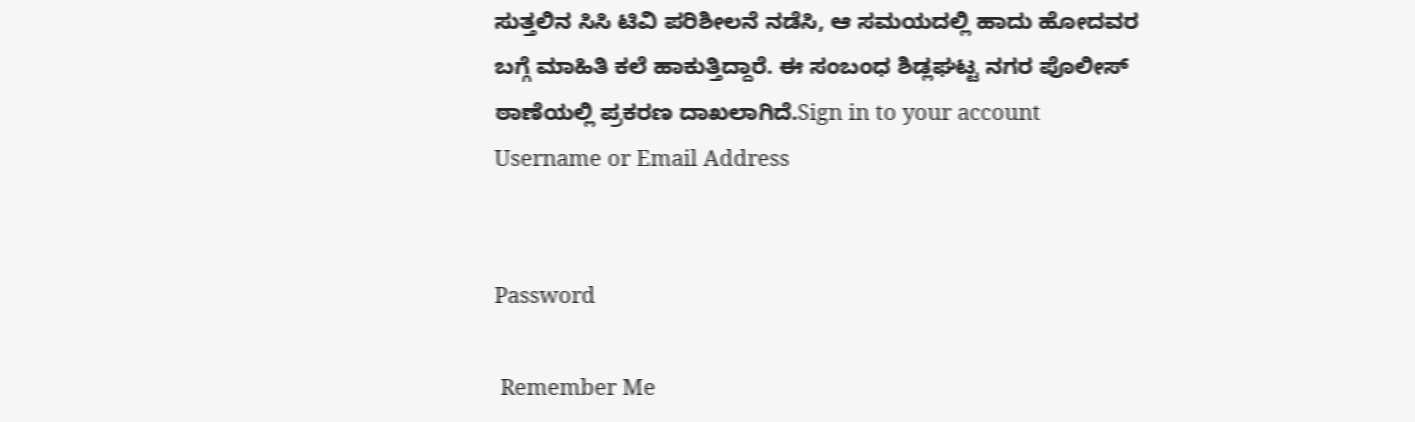ಸುತ್ತಲಿನ ಸಿಸಿ ಟಿವಿ ಪರಿಶೀಲನೆ ನಡೆಸಿ, ಆ ಸಮಯದಲ್ಲಿ ಹಾದು ಹೋದವರ ಬಗ್ಗೆ ಮಾಹಿತಿ ಕಲೆ ಹಾಕುತ್ತಿದ್ದಾರೆ. ಈ ಸಂಬಂಧ ಶಿಡ್ಲಘಟ್ಟ ನಗರ ಪೊಲೀಸ್ ಠಾಣೆಯಲ್ಲಿ ಪ್ರಕರಣ ದಾಖಲಾಗಿದೆ.Sign in to your account
Username or Email Address


Password

 Remember Me